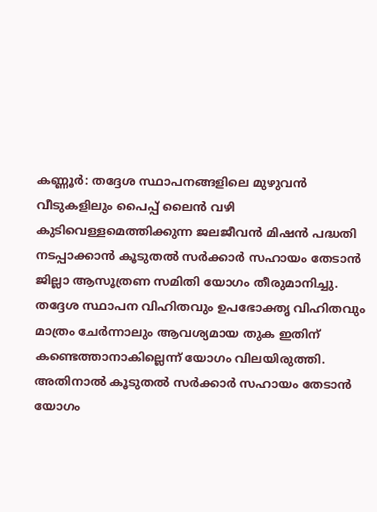കണ്ണൂർ: തദ്ദേശ സ്ഥാപനങ്ങളിലെ മുഴുവൻ വീടുകളിലും പൈപ്പ് ലൈൻ വഴി കുടിവെള്ളമെത്തിക്കുന്ന ജലജീവൻ മിഷൻ പദ്ധതി നടപ്പാക്കാൻ കൂടുതൽ സർക്കാർ സഹായം തേടാൻ ജില്ലാ ആസൂത്രണ സമിതി യോഗം തീരുമാനിച്ചു.
തദ്ദേശ സ്ഥാപന വിഹിതവും ഉപഭോക്തൃ വിഹിതവും മാത്രം ചേർന്നാലും ആവശ്യമായ തുക ഇതിന് കണ്ടെത്താനാകില്ലെന്ന് യോഗം വിലയിരുത്തി. അതിനാൽ കൂടുതൽ സർക്കാർ സഹായം തേടാൻ യോഗം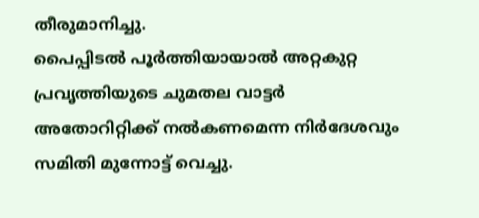തീരുമാനിച്ചു.
പൈപ്പിടൽ പൂർത്തിയായാൽ അറ്റകുറ്റ പ്രവൃത്തിയുടെ ചുമതല വാട്ടർ അതോറിറ്റിക്ക് നൽകണമെന്ന നിർദേശവും സമിതി മുന്നോട്ട് വെച്ചു.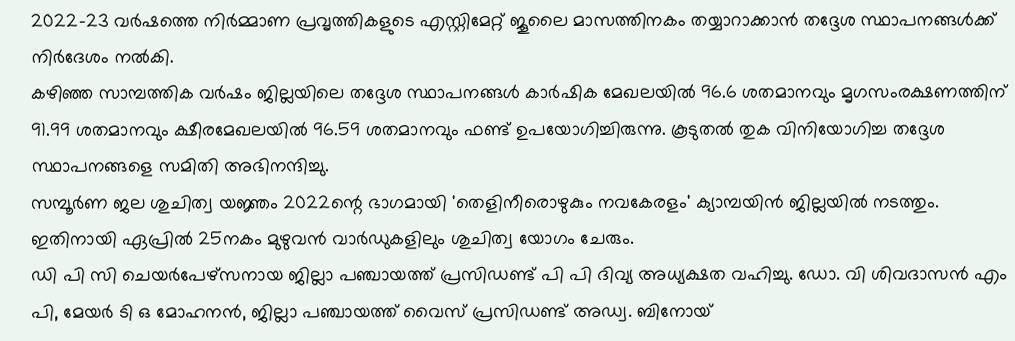2022-23 വർഷത്തെ നിർമ്മാണ പ്രവൃത്തികളുടെ എസ്റ്റിമേറ്റ് ജൂലൈ മാസത്തിനകം തയ്യാറാക്കാൻ തദ്ദേശ സ്ഥാപനങ്ങൾക്ക് നിർദേശം നൽകി.
കഴിഞ്ഞ സാമ്പത്തിക വർഷം ജില്ലയിലെ തദ്ദേശ സ്ഥാപനങ്ങൾ കാർഷിക മേഖലയിൽ 96.6 ശതമാനവും മൃഗസംരക്ഷണത്തിന് 91.99 ശതമാനവും ക്ഷീരമേഖലയിൽ 96.59 ശതമാനവും ഫണ്ട് ഉപയോഗിച്ചിരുന്നു. കൂടുതൽ തുക വിനിയോഗിച്ച തദ്ദേശ സ്ഥാപനങ്ങളെ സമിതി അഭിനന്ദിച്ചു.
സമ്പൂർണ ജല ശുചിത്വ യജ്ഞം 2022ന്റെ ഭാഗമായി 'തെളിനീരൊഴുകും നവകേരളം' ക്യാമ്പയിൻ ജില്ലയിൽ നടത്തും. ഇതിനായി ഏപ്രിൽ 25നകം മുഴുവൻ വാർഡുകളിലും ശുചിത്വ യോഗം ചേരും.
ഡി പി സി ചെയർപേഴ്സനായ ജില്ലാ പഞ്ചായത്ത് പ്രസിഡണ്ട് പി പി ദിവ്യ അധ്യക്ഷത വഹിച്ചു. ഡോ. വി ശിവദാസൻ എം പി, മേയർ ടി ഒ മോഹനൻ, ജില്ലാ പഞ്ചായത്ത് വൈസ് പ്രസിഡണ്ട് അഡ്വ. ബിനോയ്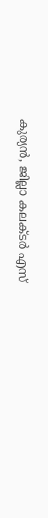കുര്യൻ, ജില്ലാ കലക്ടർ എസ്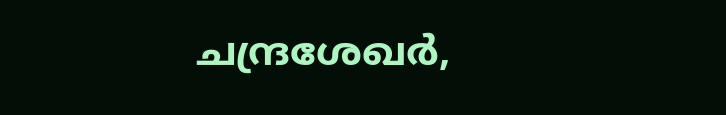ചന്ദ്രശേഖർ,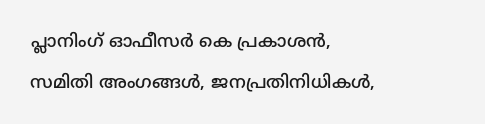പ്ലാനിംഗ് ഓഫീസർ കെ പ്രകാശൻ, സമിതി അംഗങ്ങൾ, ജനപ്രതിനിധികൾ,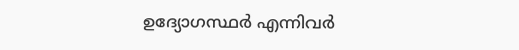ഉദ്യോഗസ്ഥർ എന്നിവർ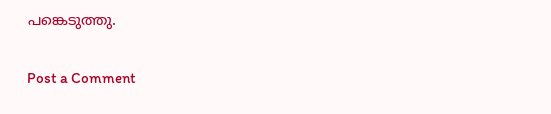പങ്കെടുത്തു.

Post a Comment